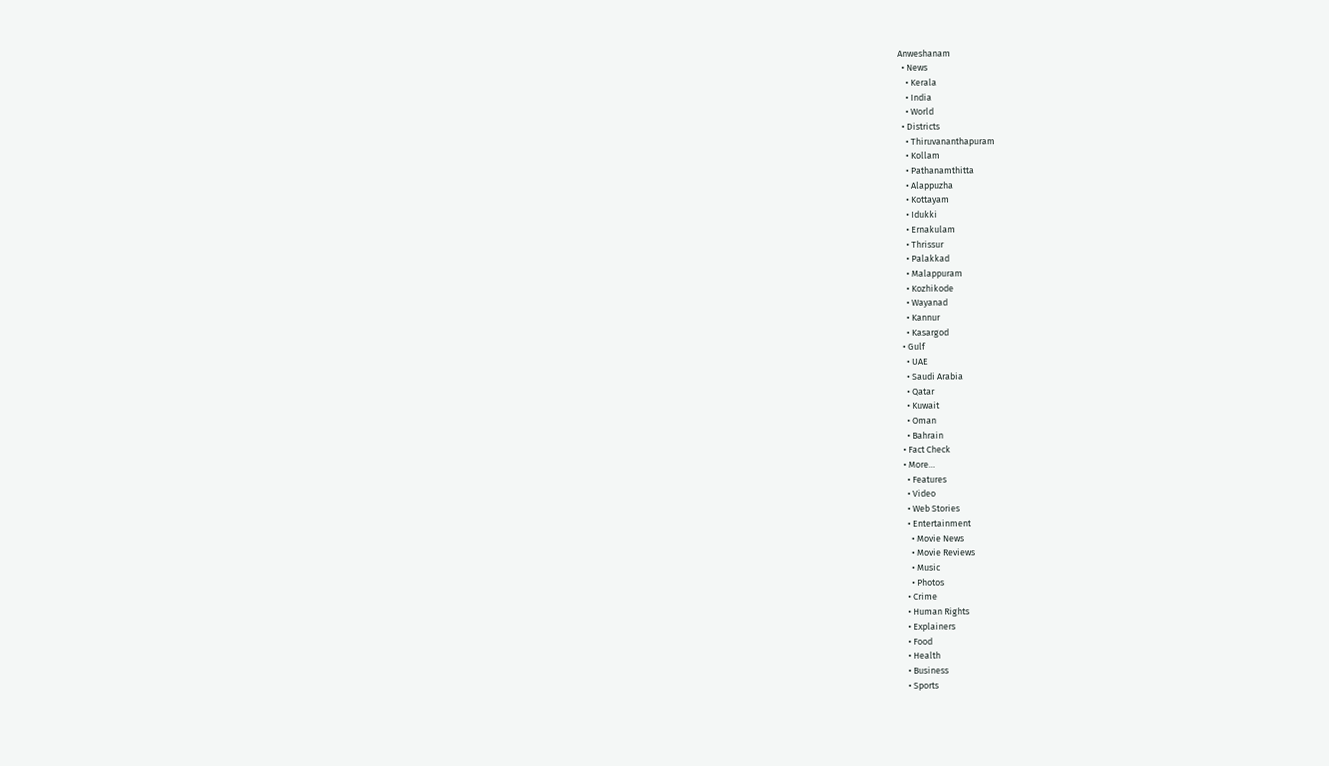Anweshanam
  • News
    • Kerala
    • India
    • World
  • Districts
    • Thiruvananthapuram
    • Kollam
    • Pathanamthitta
    • Alappuzha
    • Kottayam
    • Idukki
    • Ernakulam
    • Thrissur
    • Palakkad
    • Malappuram
    • Kozhikode
    • Wayanad
    • Kannur
    • Kasargod
  • Gulf
    • UAE
    • Saudi Arabia
    • Qatar
    • Kuwait
    • Oman
    • Bahrain
  • Fact Check
  • More…
    • Features
    • Video
    • Web Stories
    • Entertainment
      • Movie News
      • Movie Reviews
      • Music
      • Photos
    • Crime
    • Human Rights
    • Explainers
    • Food
    • Health
    • Business
    • Sports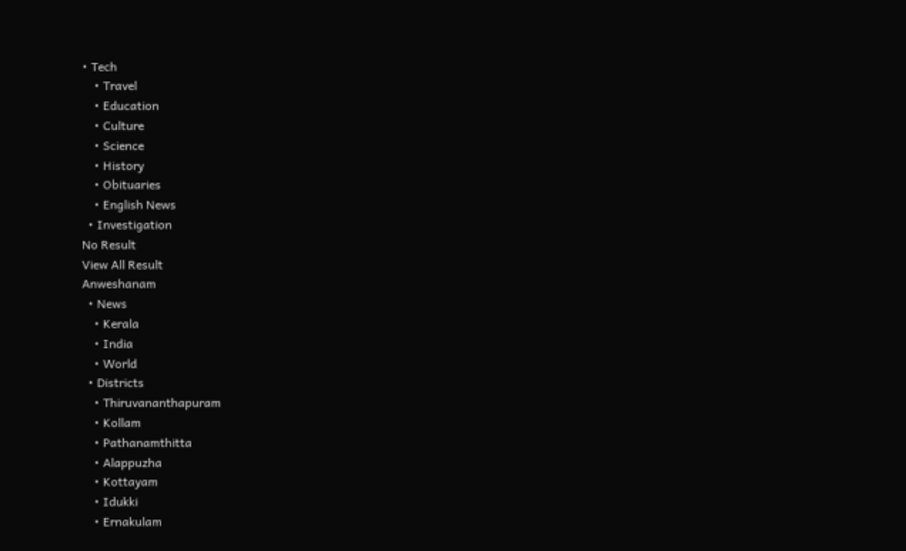• Tech
    • Travel
    • Education
    • Culture
    • Science
    • History
    • Obituaries
    • English News
  • Investigation
No Result
View All Result
Anweshanam
  • News
    • Kerala
    • India
    • World
  • Districts
    • Thiruvananthapuram
    • Kollam
    • Pathanamthitta
    • Alappuzha
    • Kottayam
    • Idukki
    • Ernakulam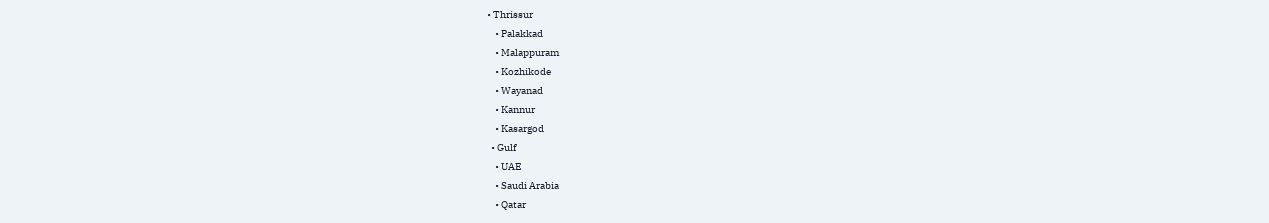• Thrissur
    • Palakkad
    • Malappuram
    • Kozhikode
    • Wayanad
    • Kannur
    • Kasargod
  • Gulf
    • UAE
    • Saudi Arabia
    • Qatar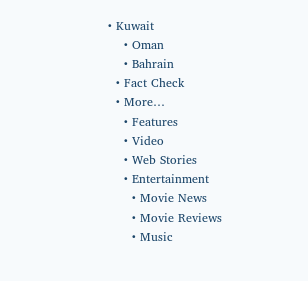• Kuwait
    • Oman
    • Bahrain
  • Fact Check
  • More…
    • Features
    • Video
    • Web Stories
    • Entertainment
      • Movie News
      • Movie Reviews
      • Music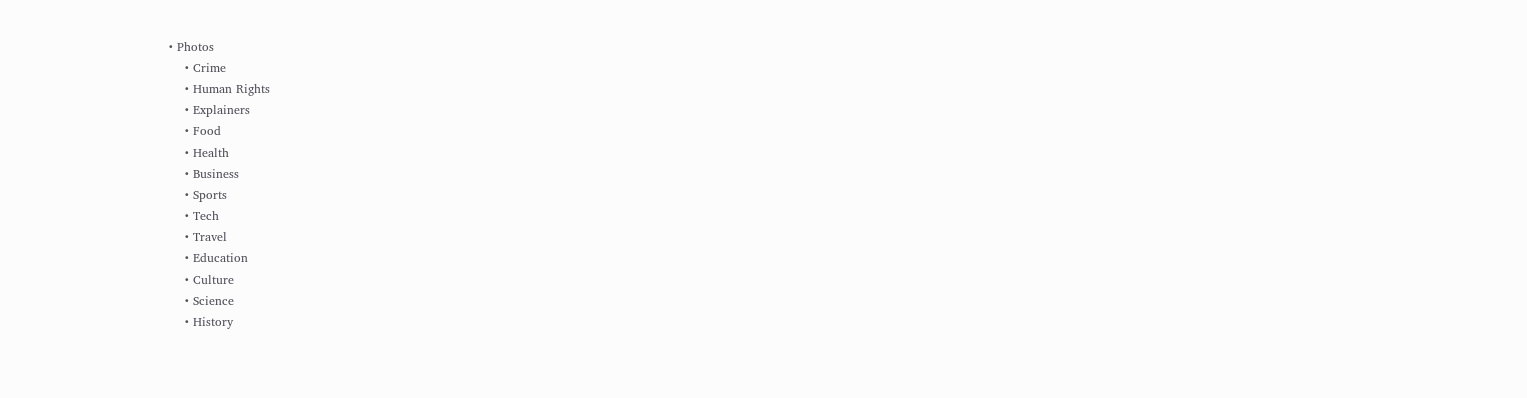• Photos
    • Crime
    • Human Rights
    • Explainers
    • Food
    • Health
    • Business
    • Sports
    • Tech
    • Travel
    • Education
    • Culture
    • Science
    • History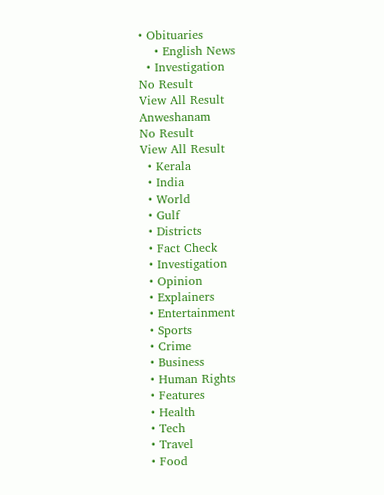• Obituaries
    • English News
  • Investigation
No Result
View All Result
Anweshanam
No Result
View All Result
  • Kerala
  • India
  • World
  • Gulf
  • Districts
  • Fact Check
  • Investigation
  • Opinion
  • Explainers
  • Entertainment
  • Sports
  • Crime
  • Business
  • Human Rights
  • Features
  • Health
  • Tech
  • Travel
  • Food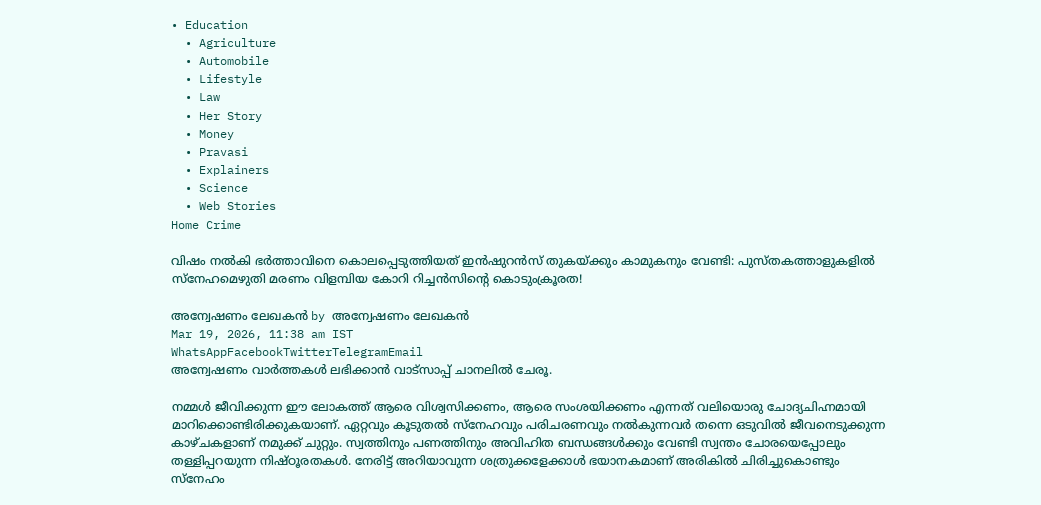• Education
  • Agriculture
  • Automobile
  • Lifestyle
  • Law
  • Her Story
  • Money
  • Pravasi
  • Explainers
  • Science
  • Web Stories
Home Crime

വിഷം നൽകി ഭർത്താവിനെ കൊലപ്പെടുത്തിയത് ഇൻഷുറൻസ് തുകയ്ക്കും കാമുകനും വേണ്ടി: പുസ്തകത്താളുകളിൽ സ്നേഹമെഴുതി മരണം വിളമ്പിയ കോറി റിച്ചൻസിന്റെ കൊടുംക്രൂരത!

അന്വേഷണം ലേഖകൻ by അന്വേഷണം ലേഖകൻ
Mar 19, 2026, 11:38 am IST
WhatsAppFacebookTwitterTelegramEmail
അന്വേഷണം വാർത്തകൾ ലഭിക്കാന്‍ വാട്സാപ്പ് ചാനലില്‍ ചേരൂ.

നമ്മൾ ജീവിക്കുന്ന ഈ ലോകത്ത് ആരെ വിശ്വസിക്കണം, ആരെ സംശയിക്കണം എന്നത് വലിയൊരു ചോദ്യചിഹ്നമായി മാറിക്കൊണ്ടിരിക്കുകയാണ്. ഏറ്റവും കൂടുതൽ സ്നേഹവും പരിചരണവും നൽകുന്നവർ തന്നെ ഒടുവിൽ ജീവനെടുക്കുന്ന കാഴ്ചകളാണ് നമുക്ക് ചുറ്റും. സ്വത്തിനും പണത്തിനും അവിഹിത ബന്ധങ്ങൾക്കും വേണ്ടി സ്വന്തം ചോരയെപ്പോലും തള്ളിപ്പറയുന്ന നിഷ്ഠൂരതകൾ. നേരിട്ട് അറിയാവുന്ന ശത്രുക്കളേക്കാൾ ഭയാനകമാണ് അരികിൽ ചിരിച്ചുകൊണ്ടും സ്നേഹം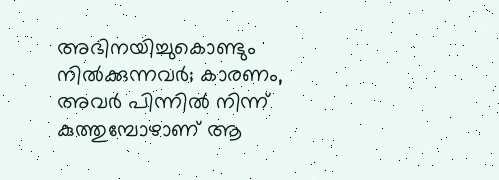അഭിനയിച്ചുകൊണ്ടും നിൽക്കുന്നവർ; കാരണം, അവർ പിന്നിൽ നിന്ന് കുത്തുമ്പോഴാണ് ആ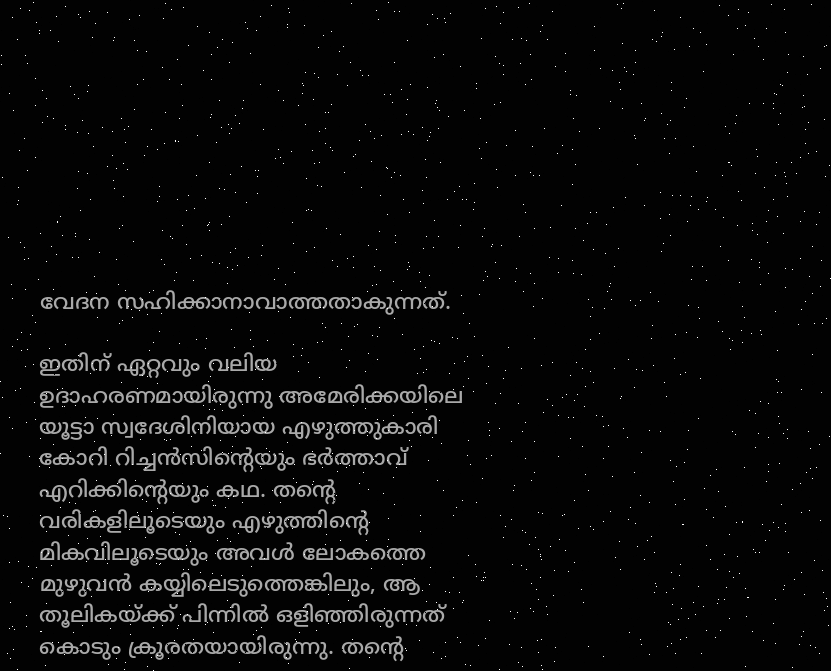വേദന സഹിക്കാനാവാത്തതാകുന്നത്.

ഇതിന് ഏറ്റവും വലിയ ഉദാഹരണമായിരുന്നു അമേരിക്കയിലെ യൂട്ടാ സ്വദേശിനിയായ എഴുത്തുകാരി കോറി റിച്ചൻസിന്റെയും ഭർത്താവ് എറിക്കിന്റെയും കഥ. തന്റെ വരികളിലൂടെയും എഴുത്തിന്റെ മികവിലൂടെയും അവൾ ലോകത്തെ മുഴുവൻ കയ്യിലെടുത്തെങ്കിലും, ആ തൂലികയ്ക്ക് പിന്നിൽ ഒളിഞ്ഞിരുന്നത് കൊടും ക്രൂരതയായിരുന്നു. തന്റെ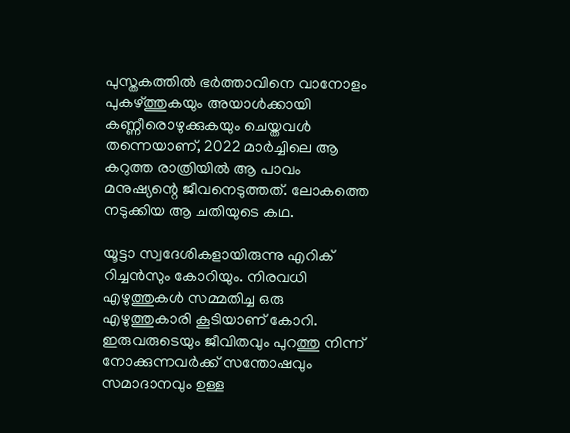പുസ്തകത്തിൽ ഭർത്താവിനെ വാനോളം പുകഴ്ത്തുകയും അയാൾക്കായി കണ്ണീരൊഴുക്കുകയും ചെയ്തവൾ തന്നെയാണ്, 2022 മാർച്ചിലെ ആ കറുത്ത രാത്രിയിൽ ആ പാവം മനുഷ്യന്റെ ജീവനെടുത്തത്. ലോകത്തെ നടുക്കിയ ആ ചതിയുടെ കഥ.

യൂട്ടാ സ്വദേശികളായിരുന്നു എറിക് റിച്ചൻസും കോറിയും. നിരവധി എഴുത്തുകൾ സമ്മതിച്ച ഒരു എഴുത്തുകാരി കൂടിയാണ് കോറി. ഇരുവരുടെയും ജീവിതവും പുറത്തു നിന്ന് നോക്കുന്നവർക്ക് സന്തോഷവും സമാദാനവും ഉള്ള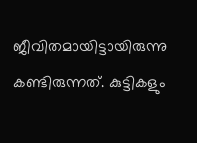ജീവിതമായിട്ടായിരുന്നു കണ്ടിരുന്നത്. കുട്ടികളും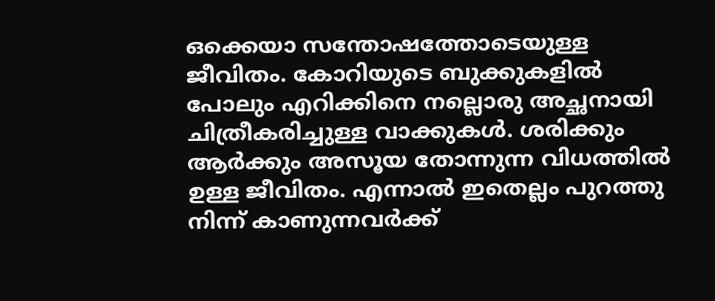ഒക്കെയാ സന്തോഷത്തോടെയുള്ള ജീവിതം. കോറിയുടെ ബുക്കുകളിൽ പോലും എറിക്കിനെ നല്ലൊരു അച്ഛനായി ചിത്രീകരിച്ചുള്ള വാക്കുകൾ. ശരിക്കും ആർക്കും അസൂയ തോന്നുന്ന വിധത്തിൽ ഉള്ള ജീവിതം. എന്നാൽ ഇതെല്ലം പുറത്തു നിന്ന് കാണുന്നവർക്ക്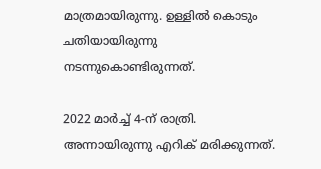മാത്രമായിരുന്നു. ഉള്ളിൽ കൊടും ചതിയായിരുന്നു നടന്നുകൊണ്ടിരുന്നത്.

2022 മാർച്ച് 4-ന് രാത്രി. അന്നായിരുന്നു എറിക് മരിക്കുന്നത്.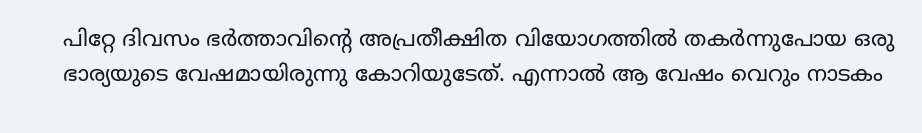പിറ്റേ ദിവസം ഭർത്താവിന്റെ അപ്രതീക്ഷിത വിയോഗത്തിൽ തകർന്നുപോയ ഒരു ഭാര്യയുടെ വേഷമായിരുന്നു കോറിയുടേത്. എന്നാൽ ആ വേഷം വെറും നാടകം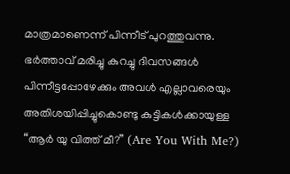മാത്രമാണെന്ന് പിന്നീട് പുറത്തുവന്നു. ഭർത്താവ് മരിച്ചു കുറച്ചു ദിവസങ്ങൾ പിന്നീട്ടപ്പോഴേക്കും അവൾ എല്ലാവരെയും അതിശയിപ്പിച്ചുകൊണ്ടു കുട്ടികൾക്കായുള്ള “ആർ യു വിത്ത് മീ?” (Are You With Me?)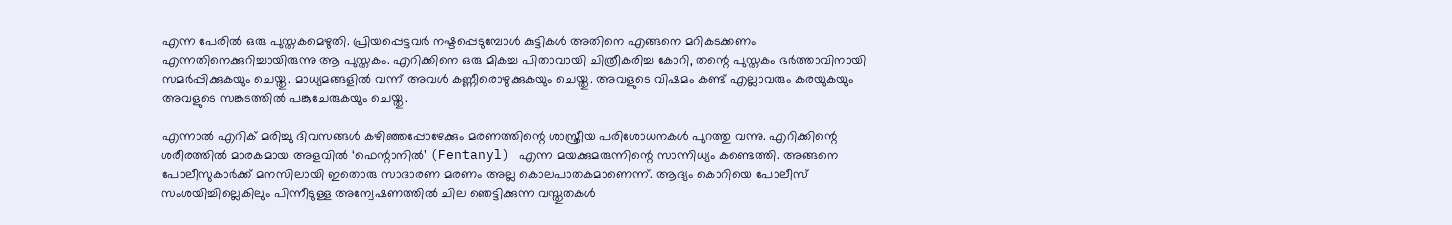എന്ന പേരിൽ ഒരു പുസ്തകമെഴുതി. പ്രിയപ്പെട്ടവർ നഷ്ടപ്പെടുമ്പോൾ കുട്ടികൾ അതിനെ എങ്ങനെ മറികടക്കണം എന്നതിനെക്കുറിച്ചായിരുന്നു ആ പുസ്തകം. എറിക്കിനെ ഒരു മികച്ച പിതാവായി ചിത്രീകരിച്ച കോറി, തന്റെ പുസ്തകം ഭർത്താവിനായി സമർപ്പിക്കുകയും ചെയ്തു. മാധ്യമങ്ങളിൽ വന്ന് അവൾ കണ്ണീരൊഴുക്കുകയും ചെയ്തു. അവളുടെ വിഷമം കണ്ട് എല്ലാവരും കരയുകയും അവളുടെ സങ്കടത്തിൽ പങ്കുചേരുകയും ചെയ്തു.

എന്നാൽ എറിക് മരിച്ചു ദിവസങ്ങൾ കഴിഞ്ഞപ്പോഴേക്കും മരണത്തിന്റെ ശാസ്ത്രീയ പരിശോധനകൾ പുറത്തു വന്നു. എറിക്കിന്റെ ശരീരത്തിൽ മാരകമായ അളവിൽ ‘ഫെന്റാനിൽ’ (Fentanyl) എന്ന മയക്കുമരുന്നിന്റെ സാന്നിധ്യം കണ്ടെത്തി. അങ്ങനെ പോലീസുകാർക്ക് മനസിലായി ഇതൊരു സാദാരണ മരണം അല്ല കൊലപാതകമാണെന്ന്. ആദ്യം കൊറിയെ പോലീസ് സംശയിച്ചില്ലെകിലും പിന്നീടുള്ള അന്വേഷണത്തിൽ ചില ഞെട്ടിക്കുന്ന വസ്തുതകൾ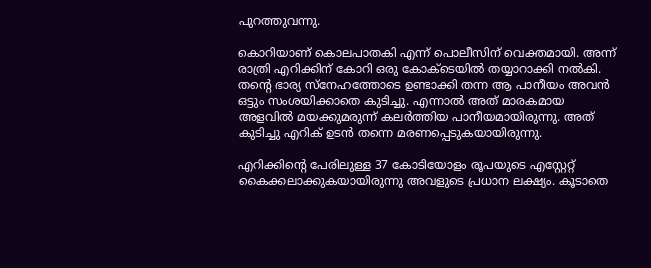പുറത്തുവന്നു.

കൊറിയാണ് കൊലപാതകി എന്ന് പൊലീസിന് വെക്തമായി. അന്ന് രാത്രി എറിക്കിന് കോറി ഒരു കോക്‌ടെയിൽ തയ്യാറാക്കി നൽകി. തന്റെ ഭാര്യ സ്നേഹത്തോടെ ഉണ്ടാക്കി തന്ന ആ പാനീയം അവൻ ഒട്ടും സംശയിക്കാതെ കുടിച്ചു. എന്നാൽ അത് മാരകമായ അളവിൽ മയക്കുമരുന്ന് കലർത്തിയ പാനീയമായിരുന്നു. അത് കുടിച്ചു എറിക് ഉടൻ തന്നെ മരണപ്പെടുകയായിരുന്നു.

എറിക്കിന്റെ പേരിലുള്ള 37 കോടിയോളം രൂപയുടെ എസ്റ്റേറ്റ് കൈക്കലാക്കുകയായിരുന്നു അവളുടെ പ്രധാന ലക്ഷ്യം. കൂടാതെ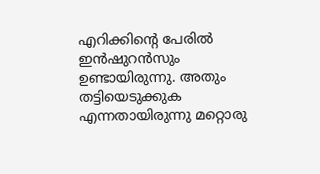എറിക്കിന്റെ പേരിൽ ഇൻഷുറൻസും ഉണ്ടായിരുന്നു. അതും തട്ടിയെടുക്കുക എന്നതായിരുന്നു മറ്റൊരു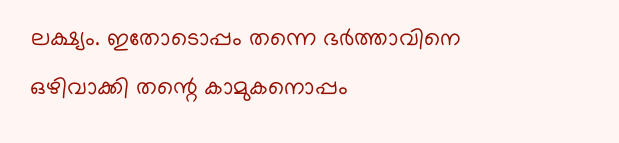ലക്ഷ്യം. ഇതോടൊപ്പം തന്നെ ഭർത്താവിനെ ഒഴിവാക്കി തന്റെ കാമുകനൊപ്പം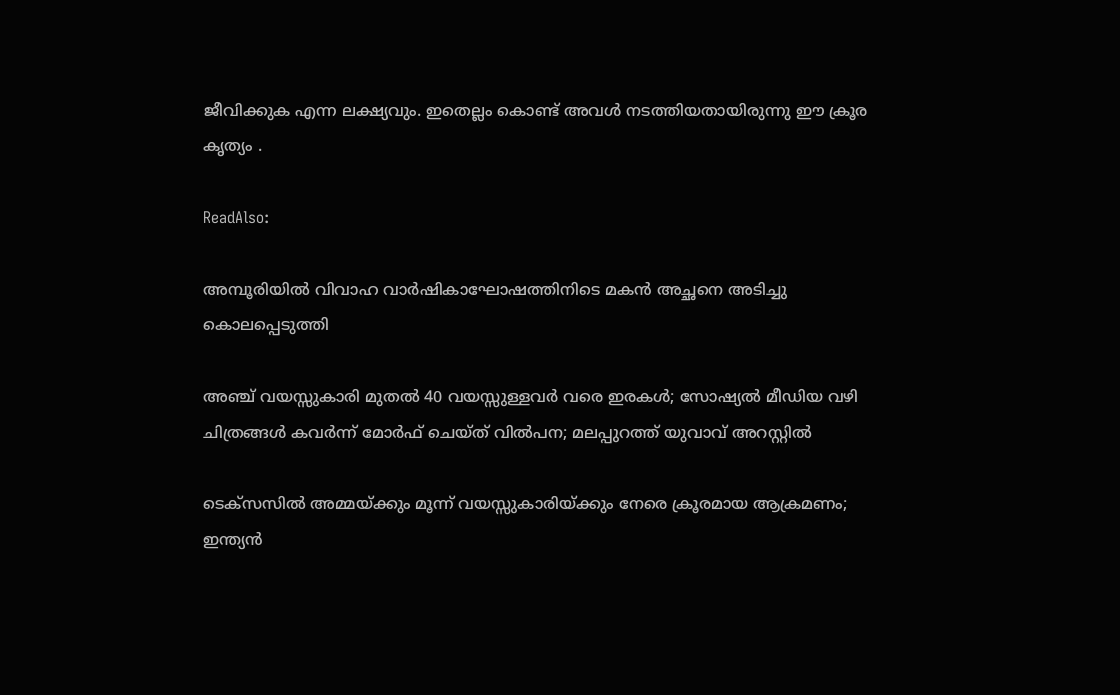ജീവിക്കുക എന്ന ലക്ഷ്യവും. ഇതെല്ലം കൊണ്ട് അവൾ നടത്തിയതായിരുന്നു ഈ ക്രൂര കൃത്യം .

ReadAlso:

അമ്പൂരിയിൽ വിവാഹ വാർഷികാഘോഷത്തിനിടെ മകൻ അച്ഛനെ അടിച്ചു കൊലപ്പെടുത്തി

അഞ്ച് വയസ്സുകാരി മുതൽ 40 വയസ്സുള്ളവർ വരെ ഇരകൾ; സോഷ്യൽ മീഡിയ വഴി ചിത്രങ്ങൾ കവർന്ന് മോർഫ് ചെയ്ത് വിൽപന; മലപ്പുറത്ത് യുവാവ് അറസ്റ്റിൽ

ടെക്സസിൽ അമ്മയ്ക്കും മൂന്ന് വയസ്സുകാരിയ്ക്കും നേരെ ക്രൂരമായ ആക്രമണം; ഇന്ത്യൻ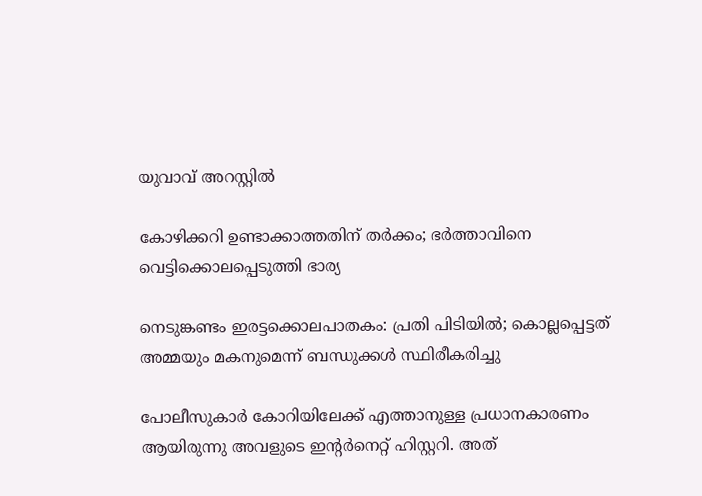യുവാവ് അറസ്റ്റിൽ

കോഴിക്കറി ഉണ്ടാക്കാത്തതിന് തർക്കം; ഭർത്താവിനെ വെട്ടിക്കൊലപ്പെടുത്തി ഭാര്യ

നെടുങ്കണ്ടം ഇരട്ടക്കൊലപാതകം: പ്രതി പിടിയിൽ; കൊല്ലപ്പെട്ടത് അമ്മയും മകനുമെന്ന് ബന്ധുക്കൾ സ്ഥിരീകരിച്ചു

പോലീസുകാർ കോറിയിലേക്ക് എത്താനുള്ള പ്രധാനകാരണം ആയിരുന്നു അവളുടെ ഇന്റർനെറ്റ് ഹിസ്റ്ററി. അത്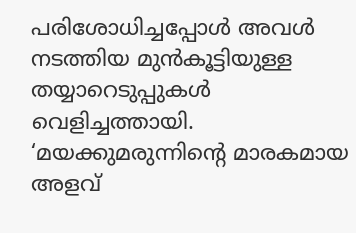പരിശോധിച്ചപ്പോൾ അവൾ നടത്തിയ മുൻകൂട്ടിയുള്ള തയ്യാറെടുപ്പുകൾ വെളിച്ചത്തായി. ‘മയക്കുമരുന്നിന്റെ മാരകമായ അളവ്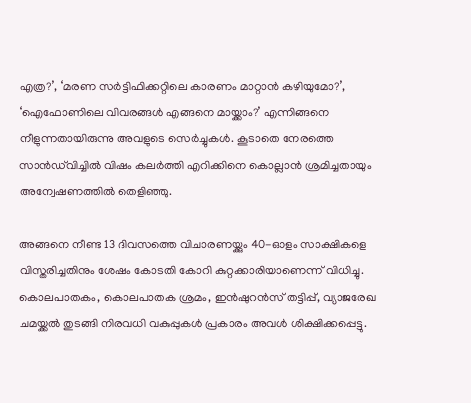എത്ര?’, ‘മരണ സർട്ടിഫിക്കറ്റിലെ കാരണം മാറ്റാൻ കഴിയുമോ?’, ‘ഐഫോണിലെ വിവരങ്ങൾ എങ്ങനെ മായ്ക്കാം?’ എന്നിങ്ങനെ നീളുന്നതായിരുന്നു അവളുടെ സെർച്ചുകൾ. കൂടാതെ നേരത്തെ സാൻഡ്‌വിച്ചിൽ വിഷം കലർത്തി എറിക്കിനെ കൊല്ലാൻ ശ്രമിച്ചതായും അന്വേഷണത്തിൽ തെളിഞ്ഞു.

അങ്ങനെ നീണ്ട 13 ദിവസത്തെ വിചാരണയ്ക്കും 40-ഓളം സാക്ഷികളെ വിസ്തരിച്ചതിനും ശേഷം കോടതി കോറി കുറ്റക്കാരിയാണെന്ന് വിധിച്ചു. കൊലപാതകം, കൊലപാതക ശ്രമം, ഇൻഷുറൻസ് തട്ടിപ്പ്, വ്യാജരേഖ ചമയ്ക്കൽ തുടങ്ങി നിരവധി വകുപ്പുകൾ പ്രകാരം അവൾ ശിക്ഷിക്കപ്പെട്ടു.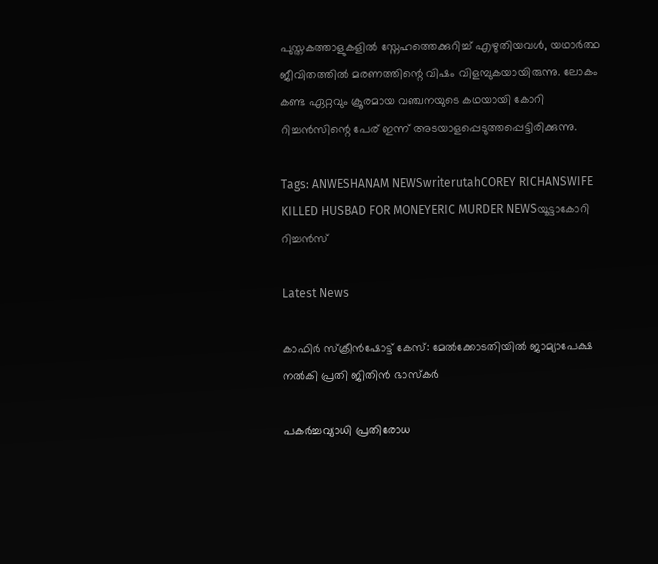പുസ്തകത്താളുകളിൽ സ്നേഹത്തെക്കുറിച്ച് എഴുതിയവൾ, യഥാർത്ഥ ജീവിതത്തിൽ മരണത്തിന്റെ വിഷം വിളമ്പുകയായിരുന്നു. ലോകം കണ്ട ഏറ്റവും ക്രൂരമായ വഞ്ചനയുടെ കഥയായി കോറി റിച്ചൻസിന്റെ പേര് ഇന്ന് അടയാളപ്പെടുത്തപ്പെട്ടിരിക്കുന്നു.

Tags: ANWESHANAM NEWSwriterutahCOREY RICHANSWIFE KILLED HUSBAD FOR MONEYERIC MURDER NEWSയൂട്ടാകോറി റിച്ചൻസ്

Latest News

കാഫിര്‍ സ്‌ക്രീന്‍ഷോട്ട് കേസ്: മേൽക്കോടതിയിൽ ജാമ്യാപേക്ഷ നല്‍കി പ്രതി ജിതിന്‍ ഭാസ്‌കര്‍

പകർച്ചവ്യാധി പ്രതിരോധ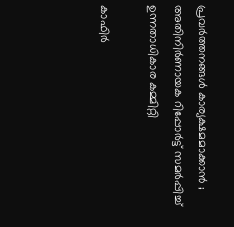പ്രവർത്തനങ്ങൾ കാര്യക്ഷമമാക്കാൻ ; അതിനിർണായക റിപ്പോർട്ട് സമർപ്പിച്ച് ഉന്നതാധികാര കമ്മിറ്റി

കാഫിർ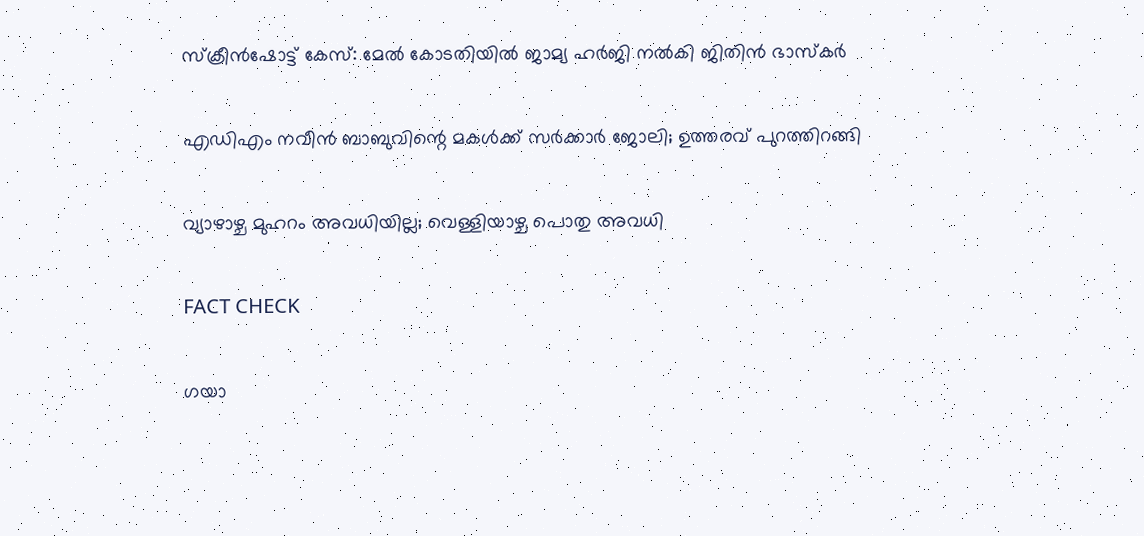സ്ക്രീൻഷോട്ട് കേസ്: മേൽ കോടതിയിൽ ജാമ്യ ഹർജി നൽകി ജിതിൻ ഭാസ്കർ

എഡിഎം നവീന്‍ ബാബുവിന്റെ മകള്‍ക്ക് സര്‍ക്കാര്‍ ജോലി; ഉത്തരവ് പുറത്തിറങ്ങി

വ്യാഴാഴ്ച മുഹറം അവധിയില്ല; വെള്ളിയാഴ്ച പൊതു അവധി

FACT CHECK

ഗയാ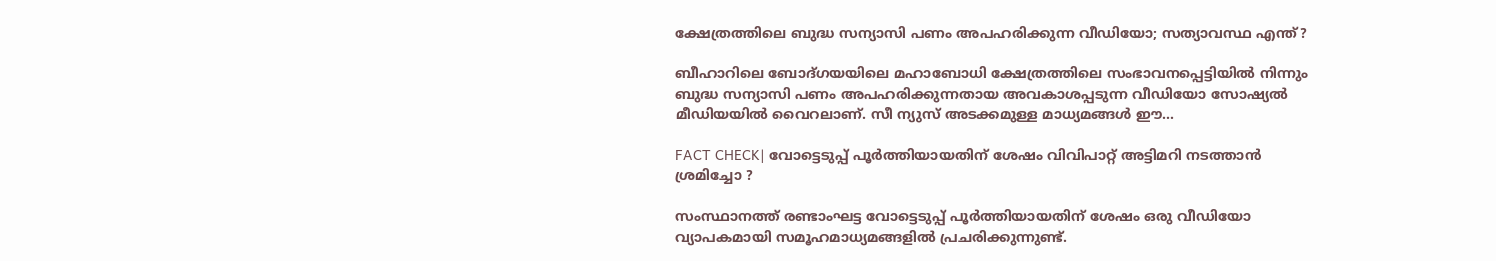ക്ഷേത്രത്തിലെ ബുദ്ധ സന്യാസി പണം അപഹരിക്കുന്ന വീഡിയോ; സത്യാവസ്ഥ എന്ത്?

ബീഹാറിലെ ബോദ്ഗയയിലെ മഹാബോധി ക്ഷേത്രത്തിലെ സംഭാവനപ്പെട്ടിയില്‍ നിന്നും ബുദ്ധ സന്യാസി പണം അപഹരിക്കുന്നതായ അവകാശപ്പടുന്ന വീഡിയോ സോഷ്യല്‍ മീഡിയയില്‍ വൈറലാണ്. സീ ന്യുസ് അടക്കമുള്ള മാധ്യമങ്ങള്‍ ഈ...

FACT CHECK| വോട്ടെടുപ്പ് പൂർത്തിയായതിന് ശേഷം വിവിപാറ്റ് അട്ടിമറി നടത്താൻ ശ്രമിച്ചോ ?

സംസ്ഥാനത്ത് രണ്ടാംഘട്ട വോട്ടെടുപ്പ് പൂർത്തിയായതിന് ശേഷം ഒരു വീഡിയോ വ്യാപകമായി സമൂഹമാധ്യമങ്ങളിൽ പ്രചരിക്കുന്നുണ്ട്.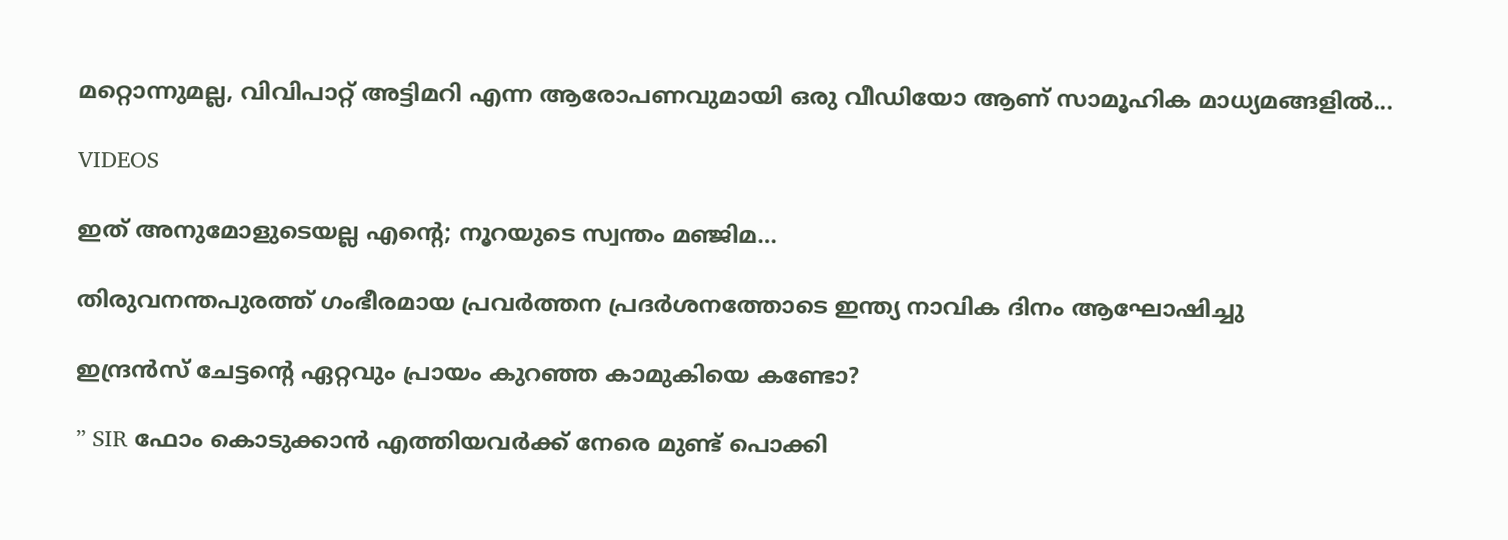മറ്റൊന്നുമല്ല, വിവിപാറ്റ് അട്ടിമറി എന്ന ആരോപണവുമായി ഒരു വീഡിയോ ആണ് സാമൂഹിക മാധ്യമങ്ങളിൽ...

VIDEOS

ഇത് അനുമോളുടെയല്ല എന്റെ; നൂറയുടെ സ്വന്തം മഞ്ജിമ…

തിരുവനന്തപുരത്ത് ഗംഭീരമായ പ്രവർത്തന പ്രദർശനത്തോടെ ഇന്ത്യ നാവിക ദിനം ആഘോഷിച്ചു

ഇന്ദ്രൻസ് ചേട്ടന്റെ ഏറ്റവും പ്രായം കുറഞ്ഞ കാമുകിയെ കണ്ടോ?

” SIR ഫോം കൊടുക്കാൻ എത്തിയവർക്ക് നേരെ മുണ്ട് പൊക്കി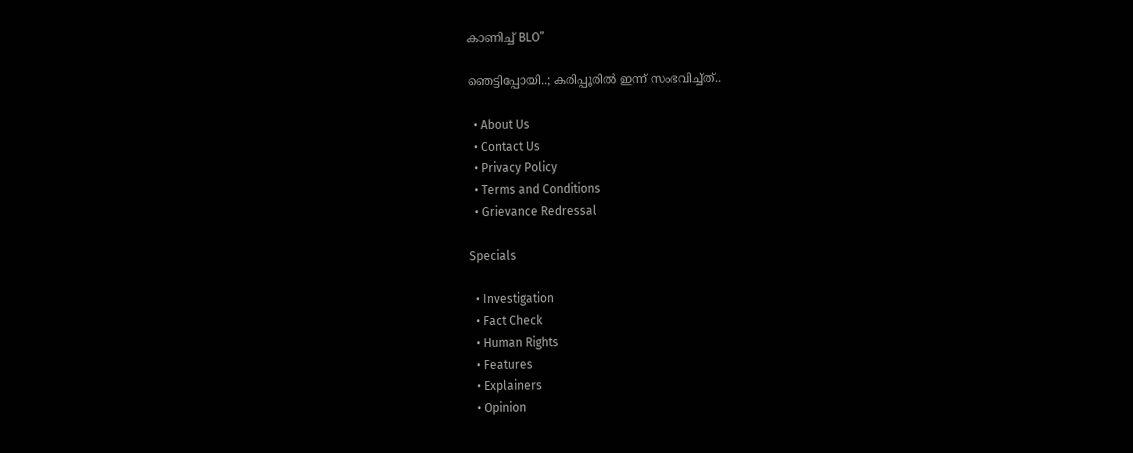കാണിച്ച് BLO”

ഞെട്ടിപ്പോയി..; കരിപ്പൂരിൽ ഇന്ന് സംഭവിച്ച്ത്..

  • About Us
  • Contact Us
  • Privacy Policy
  • Terms and Conditions
  • Grievance Redressal

Specials

  • Investigation
  • Fact Check
  • Human Rights
  • Features
  • Explainers
  • Opinion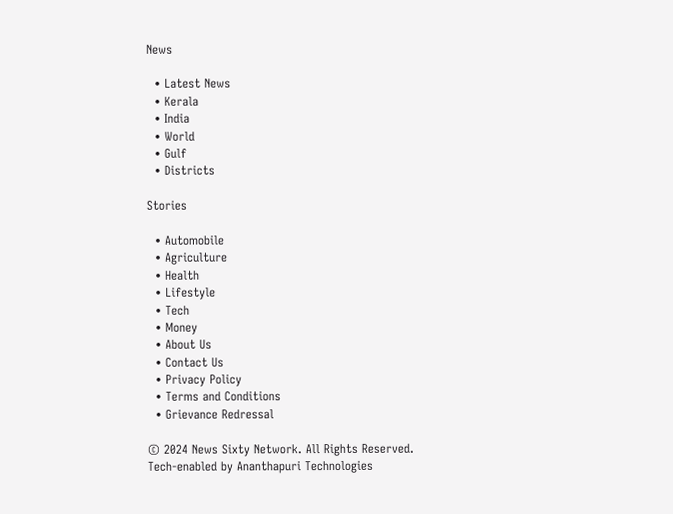News

  • Latest News
  • Kerala
  • India
  • World
  • Gulf
  • Districts

Stories

  • Automobile
  • Agriculture
  • Health
  • Lifestyle
  • Tech
  • Money
  • About Us
  • Contact Us
  • Privacy Policy
  • Terms and Conditions
  • Grievance Redressal

© 2024 News Sixty Network. All Rights Reserved.
Tech-enabled by Ananthapuri Technologies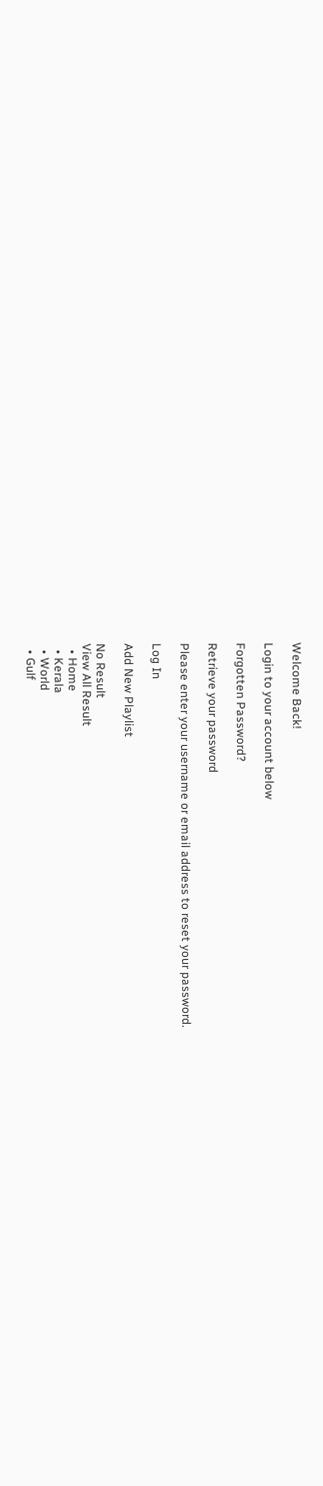Welcome Back!

Login to your account below

Forgotten Password?

Retrieve your password

Please enter your username or email address to reset your password.

Log In

Add New Playlist

No Result
View All Result
  • Home
  • Kerala
  • World
  • Gulf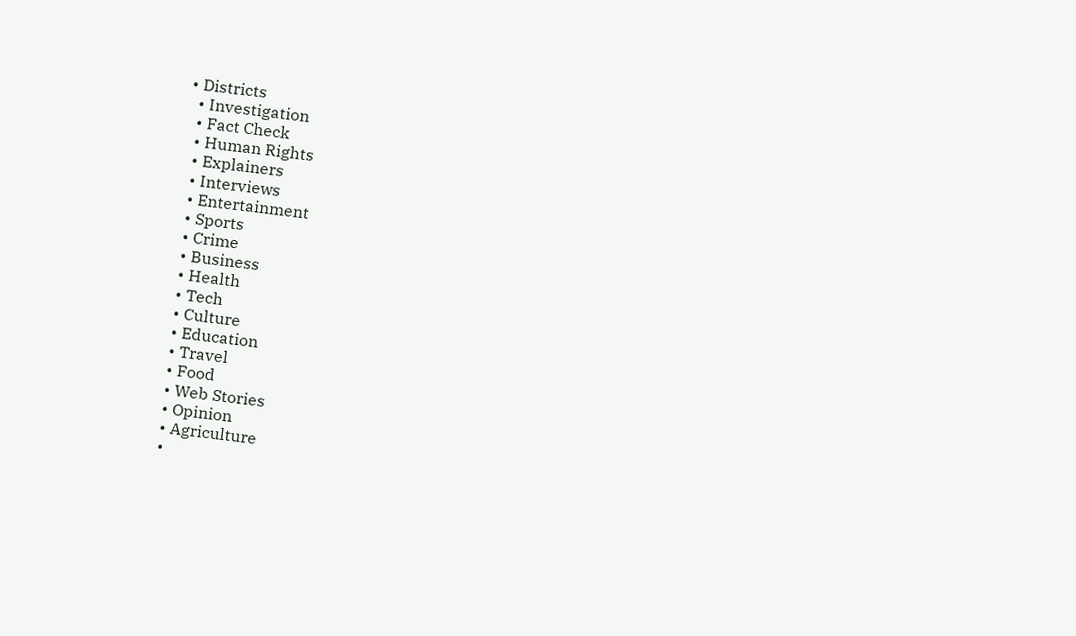• Districts
  • Investigation
  • Fact Check
  • Human Rights
  • Explainers
  • Interviews
  • Entertainment
  • Sports
  • Crime
  • Business
  • Health
  • Tech
  • Culture
  • Education
  • Travel
  • Food
  • Web Stories
  • Opinion
  • Agriculture
  •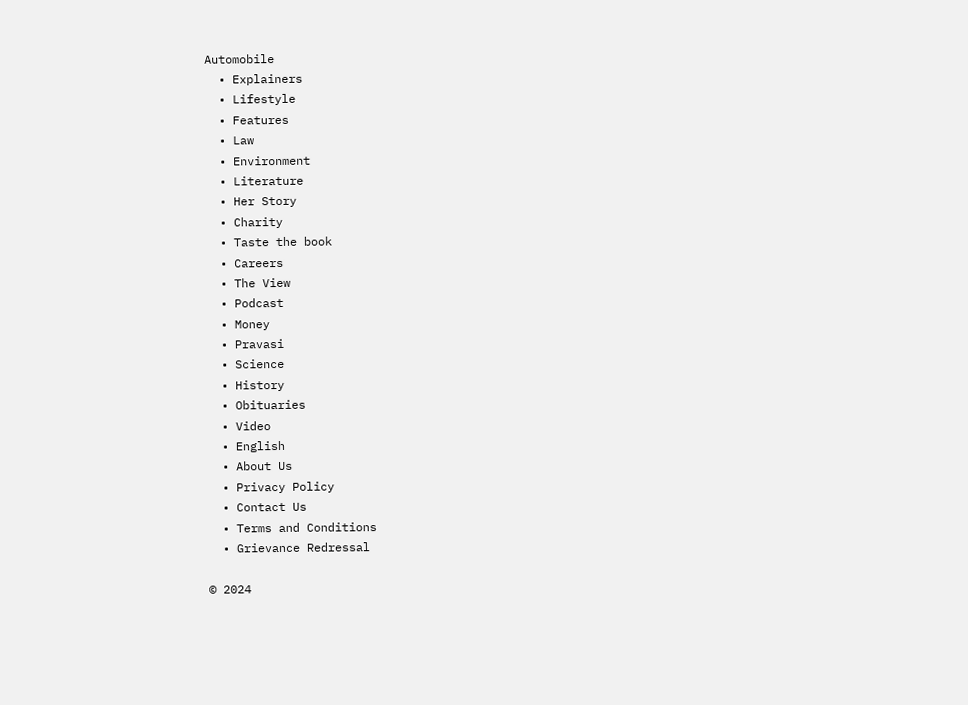Automobile
  • Explainers
  • Lifestyle
  • Features
  • Law
  • Environment
  • Literature
  • Her Story
  • Charity
  • Taste the book
  • Careers
  • The View
  • Podcast
  • Money
  • Pravasi
  • Science
  • History
  • Obituaries
  • Video
  • English
  • About Us
  • Privacy Policy
  • Contact Us
  • Terms and Conditions
  • Grievance Redressal

© 2024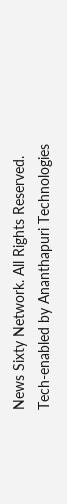News Sixty Network. All Rights Reserved.
Tech-enabled by Ananthapuri Technologies